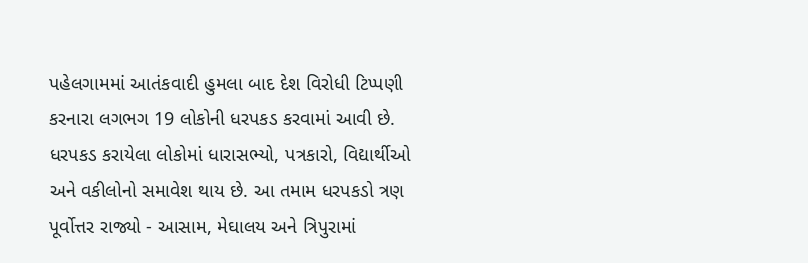પહેલગામમાં આતંકવાદી હુમલા બાદ દેશ વિરોધી ટિપ્પણી કરનારા લગભગ 19 લોકોની ધરપકડ કરવામાં આવી છે. ધરપકડ કરાયેલા લોકોમાં ધારાસભ્યો, પત્રકારો, વિદ્યાર્થીઓ અને વકીલોનો સમાવેશ થાય છે. આ તમામ ધરપકડો ત્રણ પૂર્વોત્તર રાજ્યો - આસામ, મેઘાલય અને ત્રિપુરામાં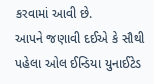કરવામાં આવી છે.
આપને જણાવી દઈએ કે સૌથી પહેલા ઓલ ઈન્ડિયા યુનાઈટેડ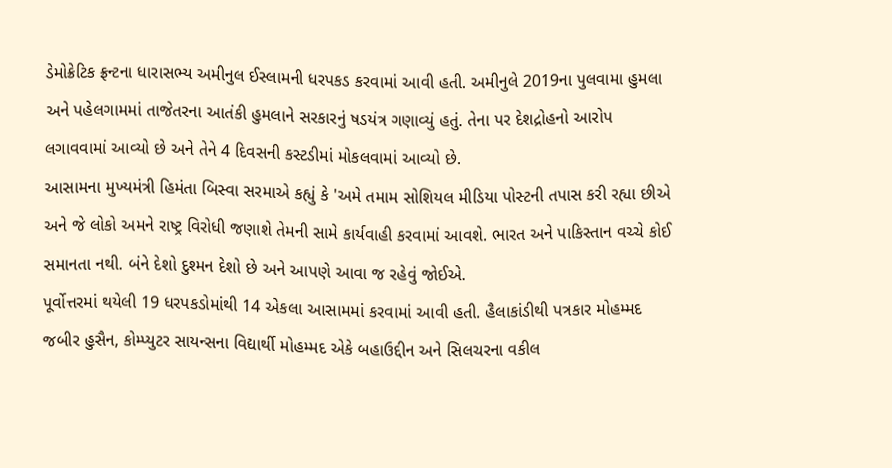ડેમોક્રેટિક ફ્રન્ટના ધારાસભ્ય અમીનુલ ઈસ્લામની ધરપકડ કરવામાં આવી હતી. અમીનુલે 2019ના પુલવામા હુમલા અને પહેલગામમાં તાજેતરના આતંકી હુમલાને સરકારનું ષડયંત્ર ગણાવ્યું હતું. તેના પર દેશદ્રોહનો આરોપ લગાવવામાં આવ્યો છે અને તેને 4 દિવસની કસ્ટડીમાં મોકલવામાં આવ્યો છે.
આસામના મુખ્યમંત્રી હિમંતા બિસ્વા સરમાએ કહ્યું કે 'અમે તમામ સોશિયલ મીડિયા પોસ્ટની તપાસ કરી રહ્યા છીએ અને જે લોકો અમને રાષ્ટ્ર વિરોધી જણાશે તેમની સામે કાર્યવાહી કરવામાં આવશે. ભારત અને પાકિસ્તાન વચ્ચે કોઈ સમાનતા નથી. બંને દેશો દુશ્મન દેશો છે અને આપણે આવા જ રહેવું જોઈએ.
પૂર્વોત્તરમાં થયેલી 19 ધરપકડોમાંથી 14 એકલા આસામમાં કરવામાં આવી હતી. હૈલાકાંડીથી પત્રકાર મોહમ્મદ જબીર હુસૈન, કોમ્પ્યુટર સાયન્સના વિદ્યાર્થી મોહમ્મદ એકે બહાઉદ્દીન અને સિલચરના વકીલ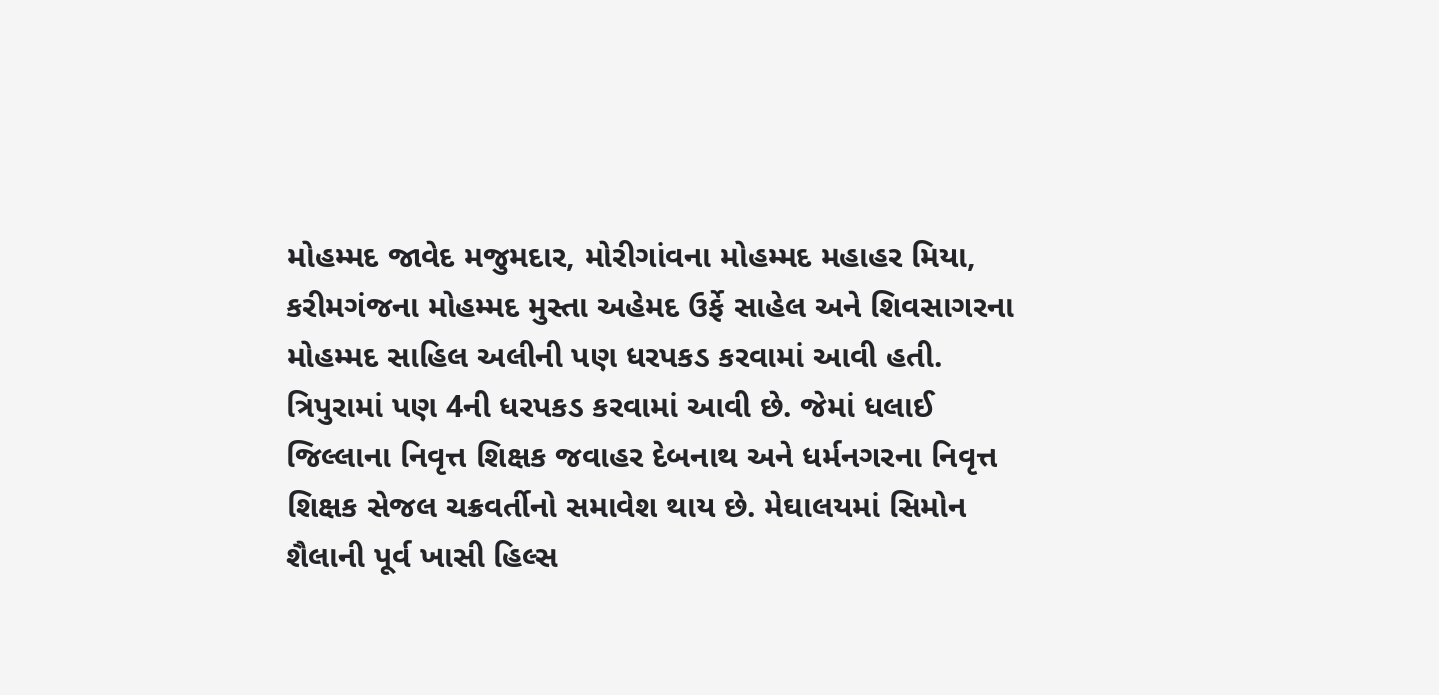મોહમ્મદ જાવેદ મજુમદાર, મોરીગાંવના મોહમ્મદ મહાહર મિયા, કરીમગંજના મોહમ્મદ મુસ્તા અહેમદ ઉર્ફે સાહેલ અને શિવસાગરના મોહમ્મદ સાહિલ અલીની પણ ધરપકડ કરવામાં આવી હતી.
ત્રિપુરામાં પણ 4ની ધરપકડ કરવામાં આવી છે. જેમાં ધલાઈ જિલ્લાના નિવૃત્ત શિક્ષક જવાહર દેબનાથ અને ધર્મનગરના નિવૃત્ત શિક્ષક સેજલ ચક્રવર્તીનો સમાવેશ થાય છે. મેઘાલયમાં સિમોન શૈલાની પૂર્વ ખાસી હિલ્સ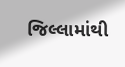જિલ્લામાંથી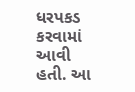ધરપકડ કરવામાં આવી હતી. આ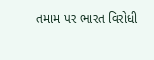તમામ પર ભારત વિરોધી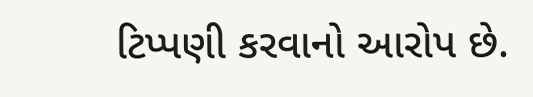ટિપ્પણી કરવાનો આરોપ છે.